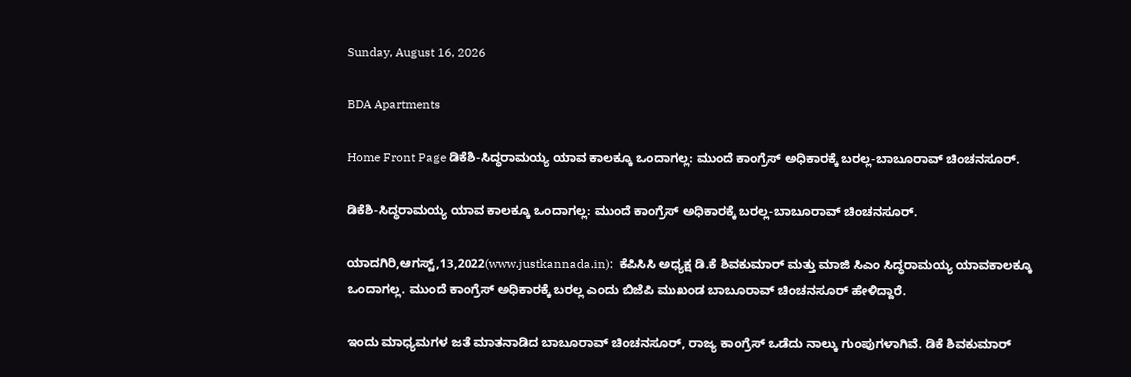Sunday, August 16, 2026

BDA Apartments

Home Front Page ಡಿಕೆಶಿ-ಸಿದ್ಧರಾಮಯ್ಯ ಯಾವ ಕಾಲಕ್ಕೂ ಒಂದಾಗಲ್ಲ: ಮುಂದೆ ಕಾಂಗ್ರೆಸ್ ಅಧಿಕಾರಕ್ಕೆ ಬರಲ್ಲ-ಬಾಬೂರಾವ್ ಚಿಂಚನಸೂರ್.

ಡಿಕೆಶಿ-ಸಿದ್ಧರಾಮಯ್ಯ ಯಾವ ಕಾಲಕ್ಕೂ ಒಂದಾಗಲ್ಲ: ಮುಂದೆ ಕಾಂಗ್ರೆಸ್ ಅಧಿಕಾರಕ್ಕೆ ಬರಲ್ಲ-ಬಾಬೂರಾವ್ ಚಿಂಚನಸೂರ್.

ಯಾದಗಿರಿ,ಆಗಸ್ಟ್,13,2022(www.justkannada.in):  ಕೆಪಿಸಿಸಿ ಅಧ್ಯಕ್ಷ ಡಿ.ಕೆ ಶಿವಕುಮಾರ್ ಮತ್ತು ಮಾಜಿ ಸಿಎಂ ಸಿದ್ಧರಾಮಯ್ಯ ಯಾವಕಾಲಕ್ಕೂ ಒಂದಾಗಲ್ಲ. ಮುಂದೆ ಕಾಂಗ್ರೆಸ್ ಅಧಿಕಾರಕ್ಕೆ ಬರಲ್ಲ ಎಂದು ಬಿಜೆಪಿ ಮುಖಂಡ ಬಾಬೂರಾವ್ ಚಿಂಚನಸೂರ್ ಹೇಳಿದ್ದಾರೆ.

ಇಂದು ಮಾಧ್ಯಮಗಳ ಜತೆ ಮಾತನಾಡಿದ ಬಾಬೂರಾವ್ ಚಿಂಚನಸೂರ್, ರಾಜ್ಯ ಕಾಂಗ್ರೆಸ್ ಒಡೆದು ನಾಲ್ಕು ಗುಂಪುಗಳಾಗಿವೆ. ಡಿಕೆ ಶಿವಕುಮಾರ್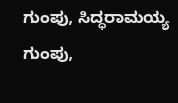ಗುಂಪು, ಸಿದ್ಧರಾಮಯ್ಯ ಗುಂಪು,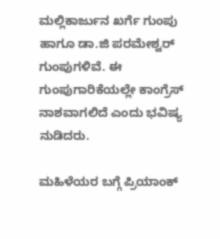ಮಲ್ಲಿಕಾರ್ಜುನ ಖರ್ಗೆ ಗುಂಪು ಹಾಗೂ ಡಾ.ಜಿ ಪರಮೇಶ್ವರ್ ಗುಂಪುಗಳಿವೆ. ಈ ಗುಂಪುಗಾರಿಕೆಯಲ್ಲೇ ಕಾಂಗ್ರೆಸ್ ನಾಶವಾಗಲಿದೆ ಎಂದು ಭವಿಷ್ಯ ನುಡಿದರು.

ಮಹಿಳೆಯರ ಬಗ್ಗೆ ಪ್ರಿಯಾಂಕ್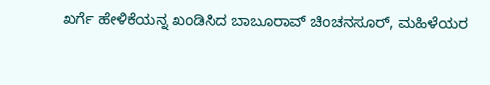ಖರ್ಗೆ ಹೇಳಿಕೆಯನ್ನ ಖಂಡಿಸಿದ ಬಾಬೂರಾವ್ ಚಿಂಚನಸೂರ್, ಮಹಿಳೆಯರ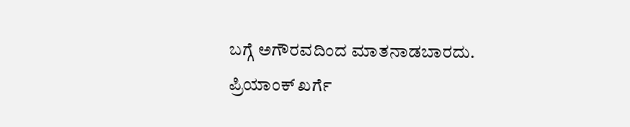ಬಗ್ಗೆ ಅಗೌರವದಿಂದ ಮಾತನಾಡಬಾರದು. ಪ್ರಿಯಾಂಕ್ ಖರ್ಗೆ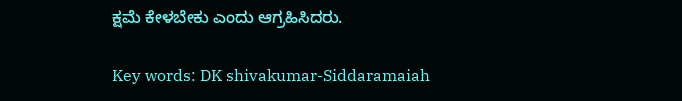ಕ್ಷಮೆ ಕೇಳಬೇಕು ಎಂದು ಆಗ್ರಹಿಸಿದರು.

Key words: DK shivakumar-Siddaramaiah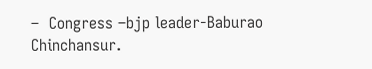–  Congress –bjp leader-Baburao Chinchansur.